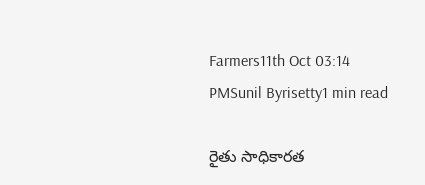Farmers11th Oct 03:14 PMSunil Byrisetty1 min read

రైతు సాధికార‌త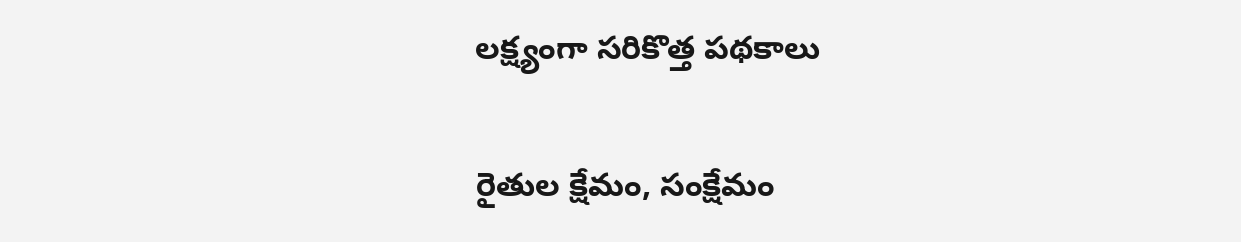ల‌క్ష్యంగా స‌రికొత్త ప‌థ‌కాలు

రైతుల క్షేమం, సంక్షేమం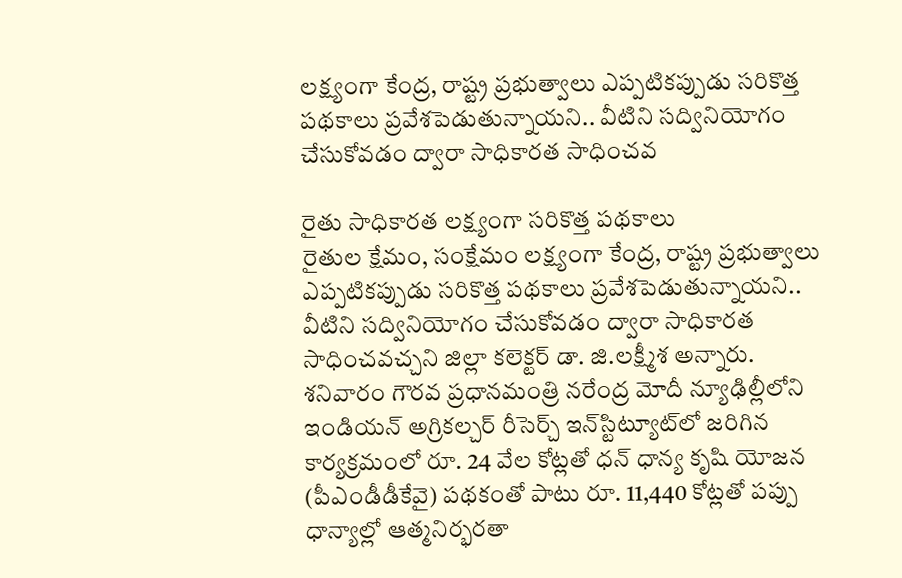ల‌క్ష్యంగా కేంద్ర‌, రాష్ట్ర ప్ర‌భుత్వాలు ఎప్ప‌టిక‌ప్పుడు స‌రికొత్త ప‌థ‌కాలు ప్ర‌వేశ‌పెడుతున్నాయ‌ని.. వీటిని స‌ద్వినియోగం చేసుకోవ‌డం ద్వారా సాధికార‌త సాధించ‌వ

రైతు సాధికార‌త ల‌క్ష్యంగా స‌రికొత్త ప‌థ‌కాలు
రైతుల క్షేమం, సంక్షేమం ల‌క్ష్యంగా కేంద్ర‌, రాష్ట్ర ప్ర‌భుత్వాలు ఎప్ప‌టిక‌ప్పుడు స‌రికొత్త ప‌థ‌కాలు ప్ర‌వేశ‌పెడుతున్నాయ‌ని.. వీటిని స‌ద్వినియోగం చేసుకోవ‌డం ద్వారా సాధికార‌త సాధించ‌వ‌చ్చ‌ని జిల్లా క‌లెక్ట‌ర్ డా. జి.లక్ష్మీశ అన్నారు. శ‌నివారం గౌర‌వ ప్ర‌ధాన‌మంత్రి న‌రేంద్ర మోదీ న్యూఢిల్లీలోని ఇండియ‌న్ అగ్రిక‌ల్చ‌ర్ రీసెర్చ్ ఇన్‌స్టిట్యూట్‌లో జ‌రిగిన కార్య‌క్ర‌మంలో రూ. 24 వేల కోట్ల‌తో ధన్ ధాన్య కృషి యోజన (పీఎండీడీకేవై) ప‌థ‌కంతో పాటు రూ. 11,440 కోట్ల‌తో ప‌ప్పు ధాన్యాల్లో ఆత్మ‌నిర్భ‌ర‌తా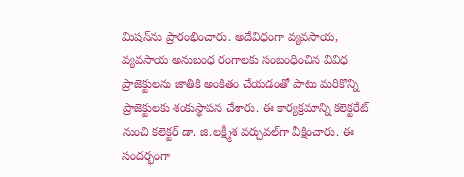మిష‌న్‌ను ప్రారంభించారు. అదేవిధంగా వ్య‌వ‌సాయ‌, వ్య‌వ‌సాయ అనుబంధ రంగాల‌కు సంబంధించిన వివిధ ప్రాజెక్టుల‌ను జాతికి అంకితం చేయ‌డంతో పాటు మ‌రికొన్ని ప్రాజెక్టుల‌కు శంకుస్థాప‌న చేశారు. ఈ కార్య‌క్ర‌మాన్ని క‌లెక్ట‌రేట్ నుంచి క‌లెక్ట‌ర్ డా. జి.ల‌క్ష్మీశ వ‌ర్చువ‌ల్‌గా వీక్షించారు. ఈ సంద‌ర్భంగా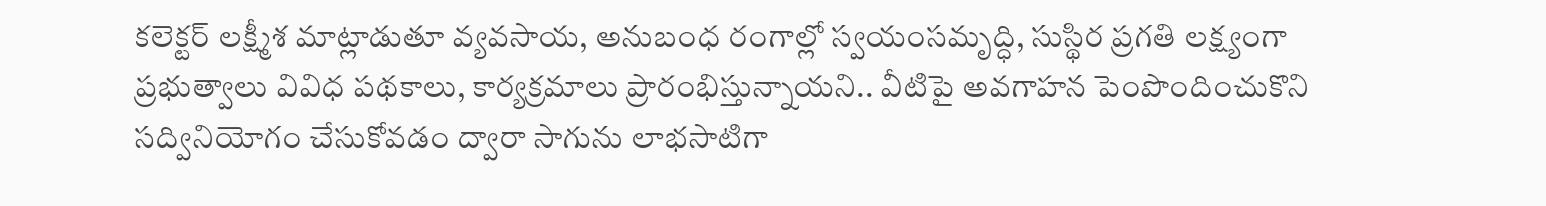క‌లెక్ట‌ర్ ల‌క్ష్మీశ మాట్లాడుతూ వ్య‌వ‌సాయ‌, అనుబంధ రంగాల్లో స్వ‌యంస‌మృద్ధి, సుస్థిర ప్ర‌గ‌తి ల‌క్ష్యంగా ప్ర‌భుత్వాలు వివిధ ప‌థ‌కాలు, కార్య‌క్ర‌మాలు ప్రారంభిస్తున్నాయ‌ని.. వీటిపై అవ‌గాహ‌న పెంపొందించుకొని స‌ద్వినియోగం చేసుకోవ‌డం ద్వారా సాగును లాభసాటిగా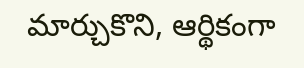మార్చుకొని, ఆర్థికంగా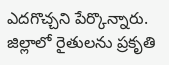ఎదగొచ్చ‌ని పేర్కొన్నారు. జిల్లాలో రైతుల‌ను ప్ర‌కృతి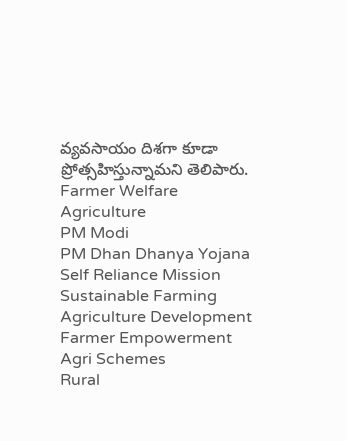వ్య‌వ‌సాయం దిశ‌గా కూడా ప్రోత్స‌హిస్తున్నామ‌ని తెలిపారు.
Farmer Welfare
Agriculture
PM Modi
PM Dhan Dhanya Yojana
Self Reliance Mission
Sustainable Farming
Agriculture Development
Farmer Empowerment
Agri Schemes
Rural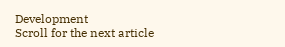Development
Scroll for the next article